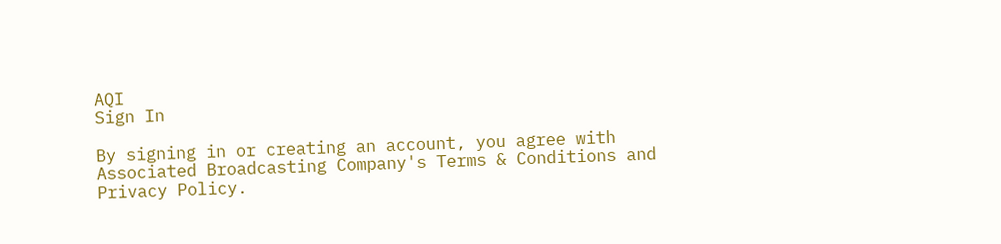AQI
Sign In

By signing in or creating an account, you agree with Associated Broadcasting Company's Terms & Conditions and Privacy Policy.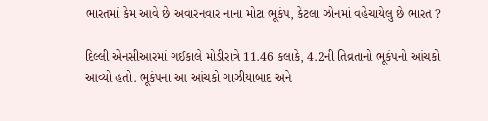ભારતમાં કેમ આવે છે અવારનવાર નાના મોટા ભૂકંપ, કેટલા ઝોનમાં વહેચાયેલુ છે ભારત ?

દિલ્લી એનસીઆરમાં ગઈકાલે મોડીરાત્રે 11.46 કલાકે, 4.2ની તિવ્રતાનો ભૂકંપનો આંચકો આવ્યો હતો. ભૂકંપના આ આંચકો ગાઝીયાબાદ અને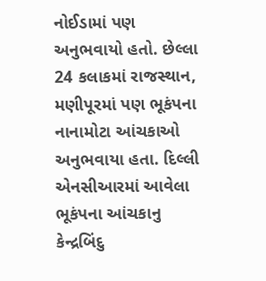નોઈડામાં પણ અનુભવાયો હતો. છેલ્લા 24 કલાકમાં રાજસ્થાન, મણીપૂરમાં પણ ભૂકંપના નાનામોટા આંચકાઓ અનુભવાયા હતા. દિલ્લી એનસીઆરમાં આવેલા ભૂકંપના આંચકાનુ કેન્દ્રબિંદુ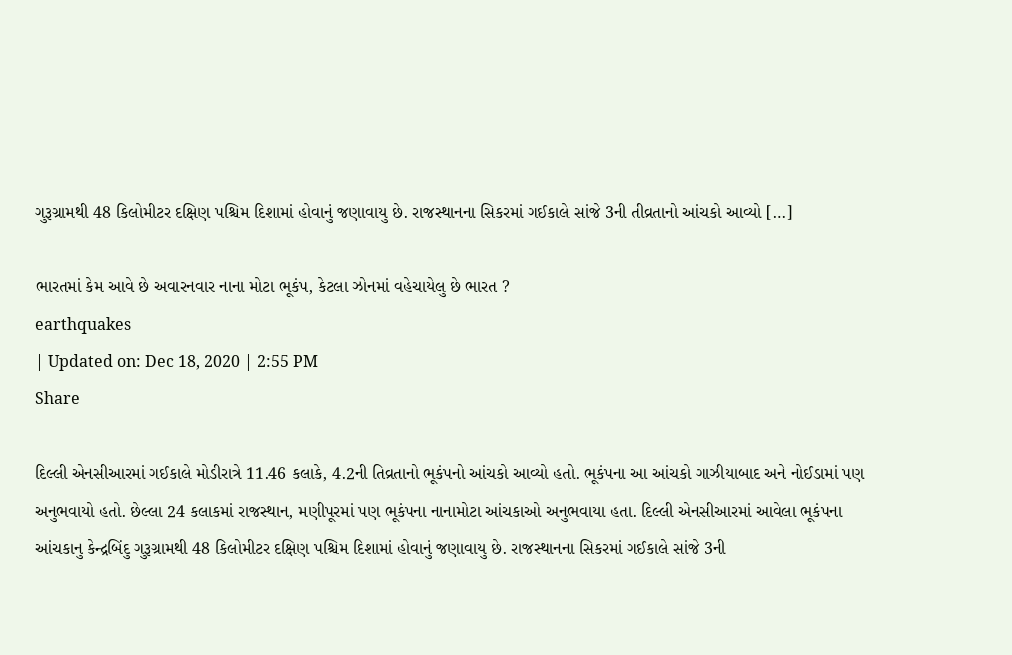ગુરૂગ્રામથી 48 કિલોમીટર દક્ષિણ પશ્ચિમ દિશામાં હોવાનું જણાવાયુ છે. રાજસ્થાનના સિકરમાં ગઈકાલે સાંજે 3ની તીવ્રતાનો આંચકો આવ્યો […]

ભારતમાં કેમ આવે છે અવારનવાર નાના મોટા ભૂકંપ, કેટલા ઝોનમાં વહેચાયેલુ છે ભારત ?
earthquakes
| Updated on: Dec 18, 2020 | 2:55 PM
Share

દિલ્લી એનસીઆરમાં ગઈકાલે મોડીરાત્રે 11.46 કલાકે, 4.2ની તિવ્રતાનો ભૂકંપનો આંચકો આવ્યો હતો. ભૂકંપના આ આંચકો ગાઝીયાબાદ અને નોઈડામાં પણ અનુભવાયો હતો. છેલ્લા 24 કલાકમાં રાજસ્થાન, મણીપૂરમાં પણ ભૂકંપના નાનામોટા આંચકાઓ અનુભવાયા હતા. દિલ્લી એનસીઆરમાં આવેલા ભૂકંપના આંચકાનુ કેન્દ્રબિંદુ ગુરૂગ્રામથી 48 કિલોમીટર દક્ષિણ પશ્ચિમ દિશામાં હોવાનું જણાવાયુ છે. રાજસ્થાનના સિકરમાં ગઈકાલે સાંજે 3ની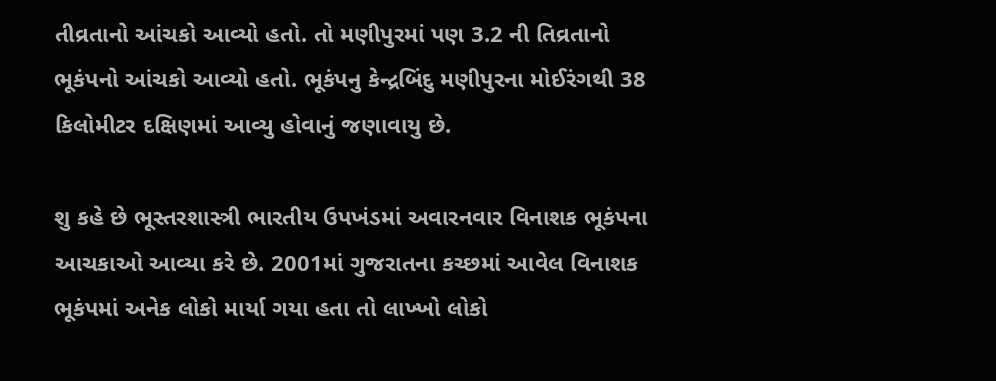તીવ્રતાનો આંચકો આવ્યો હતો. તો મણીપુરમાં પણ 3.2 ની તિવ્રતાનો ભૂકંપનો આંચકો આવ્યો હતો. ભૂકંપનુ કેન્દ્રબિંદુ મણીપુરના મોઈરંગથી 38 કિલોમીટર દક્ષિણમાં આવ્યુ હોવાનું જણાવાયુ છે.

શુ કહે છે ભૂસ્તરશાસ્ત્રી ભારતીય ઉપખંડમાં અવારનવાર વિનાશક ભૂકંપના આચકાઓ આવ્યા કરે છે. 2001માં ગુજરાતના કચ્છમાં આવેલ વિનાશક ભૂકંપમાં અનેક લોકો માર્યા ગયા હતા તો લાખ્ખો લોકો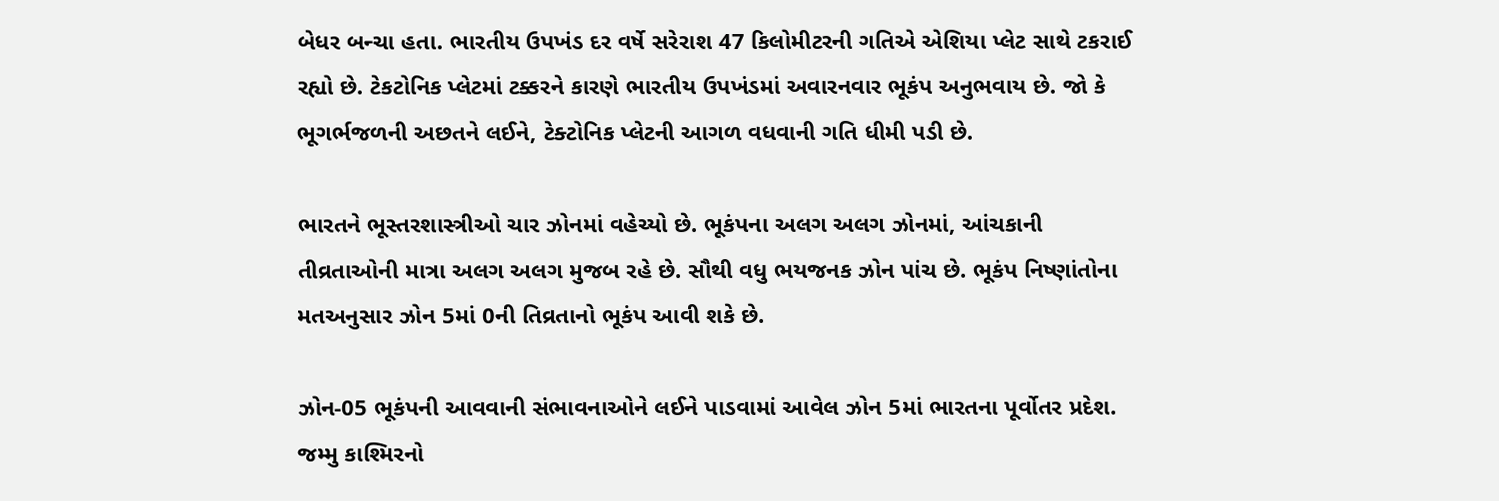બેધર બન્ચા હતા. ભારતીય ઉપખંડ દર વર્ષે સરેરાશ 47 કિલોમીટરની ગતિએ એશિયા પ્લેટ સાથે ટકરાઈ રહ્યો છે. ટેકટોનિક પ્લેટમાં ટક્કરને કારણે ભારતીય ઉપખંડમાં અવારનવાર ભૂકંપ અનુભવાય છે. જો કે ભૂગર્ભજળની અછતને લઈને, ટેક્ટોનિક પ્લેટની આગળ વધવાની ગતિ ધીમી પડી છે.

ભારતને ભૂસ્તરશાસ્ત્રીઓ ચાર ઝોનમાં વહેચ્યો છે. ભૂકંપના અલગ અલગ ઝોનમાં, આંચકાની તીવ્રતાઓની માત્રા અલગ અલગ મુજબ રહે છે. સૌથી વધુ ભયજનક ઝોન પાંચ છે. ભૂકંપ નિષ્ણાંતોના મતઅનુસાર ઝોન 5માં 0ની તિવ્રતાનો ભૂકંપ આવી શકે છે.

ઝોન-05 ભૂકંપની આવવાની સંભાવનાઓને લઈને પાડવામાં આવેલ ઝોન 5માં ભારતના પૂર્વોતર પ્રદેશ. જમ્મુ કાશ્મિરનો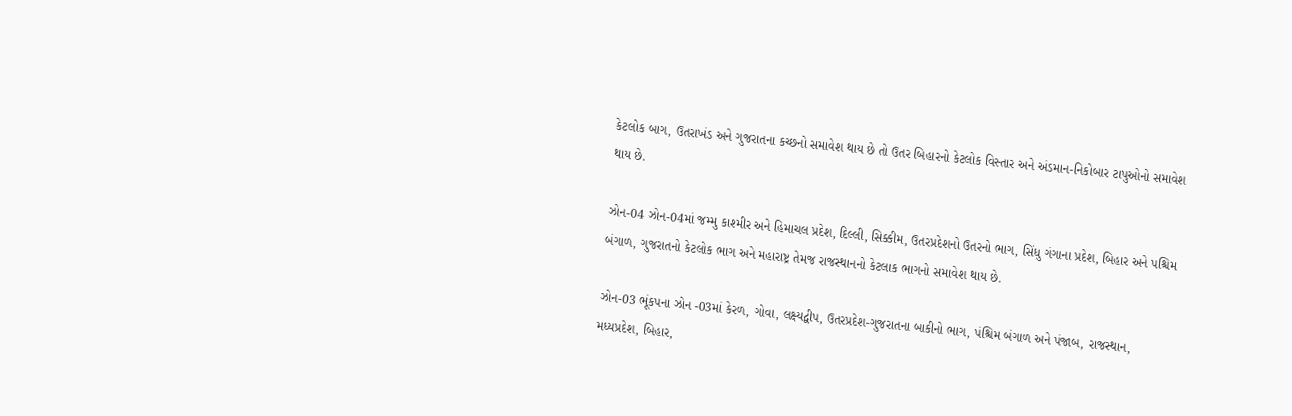કેટલોક બાગ, ઉતરાખંડ અને ગુજરાતના કચ્છનો સમાવેશ થાય છે તો ઉતર બિહારનો કેટલોક વિસ્તાર અને અંડમાન-નિકોબાર ટાપુઓનો સમાવેશ થાય છે.

ઝોન-04 ઝોન-04માં જમ્મુ કાશ્મીર અને હિમાચલ પ્રદેશ, દિલ્લી, સિક્કીમ, ઉતરપ્રદેશનો ઉતરનો ભાગ, સિંધુ ગંગાના પ્રદેશ, બિહાર અને પશ્ચિમ બંગાળ, ગુજરાતનો કેટલોક ભાગ અને મહારાષ્ટ્ર તેમજ રાજસ્થાનનો કેટલાક ભાગનો સમાવેશ થાય છે.

ઝોન-03 ભૂંકપના ઝોન -03માં કેરળ, ગોવા, લક્ષ્યદ્વીપ, ઉતરપ્રદેશ-ગુજરાતના બાકીનો ભાગ, પંશ્ચિમ બંગાળ અને પંજાબ, રાજસ્થાન, મધ્યપ્રદેશ, બિહાર,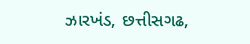ઝારખંડ, છત્તીસગઢ,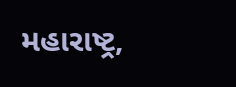મહારાષ્ટ્ર,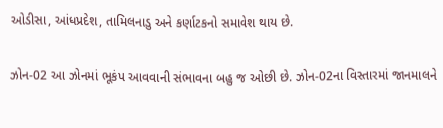ઓડીસા, આંધપ્રદેશ, તામિલનાડુ અને કર્ણાટકનો સમાવેશ થાય છે.

ઝોન-02 આ ઝોનમાં ભૂકંપ આવવાની સંભાવના બહુ જ ઓછી છે. ઝોન-02ના વિસ્તારમાં જાનમાલને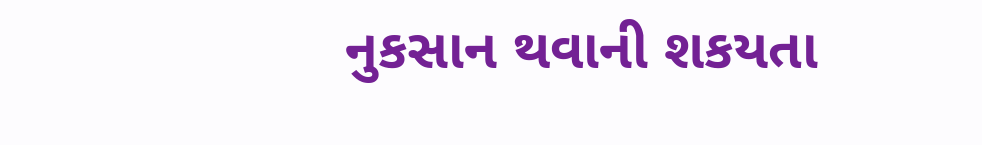નુકસાન થવાની શકયતા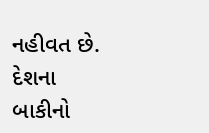નહીવત છે. દેશના બાકીનો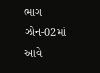ભાગ ઝોન-02માં આવે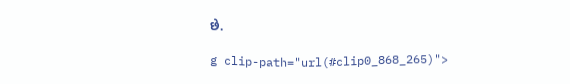છે.

g clip-path="url(#clip0_868_265)">